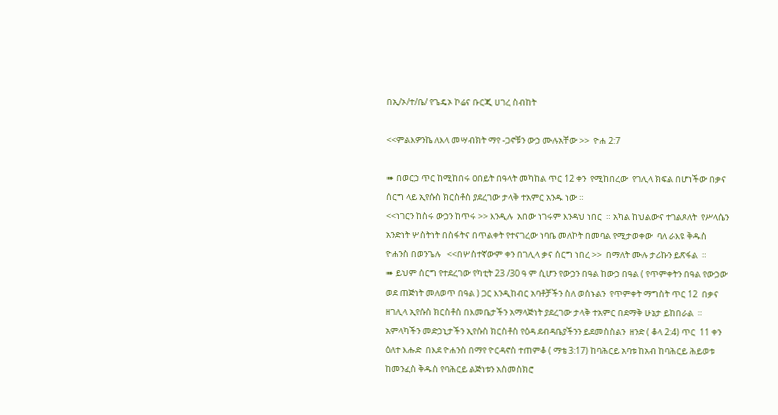በኢ/ኦ/ተ/ቤ/ የጌዴኦ ኮሬና ቡርጂ ሀገረ ስብከት

<<ምልእዎንኬ ለእላ መሣብክት ማየ -ጋኖቹን ውኃ ሙሉአቸው >>  ዮሐ 2:7

➠ በወርኃ ጥር ከሚከበሩ ዐበይት በዓላት መካከል ጥር 12 ቀን  የሚከበረው  የገሊላ ክፍል በሆነችው በቃና ሰርግ ላይ ኢየሱስ ክርስቶስ ያደረገው ታላቅ ተአምር አንዱ ነው ።
<<ነገርን ከስሩ ውኃን ከጥሩ >> እንዲሉ  አበው ነገሩም እንዳህ ነበር  ። አካል ከህልውና ተገልጾለት  የሥላሴን አንድነት ሦስትነት በስፋትና በጥልቀት የተናገረው ነባቤ መለኮት በመባል የሚታወቀው  ባለ ራእዩ ቅዱስ ዮሐንስ በወንጌሉ   <<በሦስተኛውም ቀን በገሊላ ቃና ሰርግ ነበረ >>  በማለት ሙሉ ታሪኩን ይጽፋል  ።
➠ ይህም ሰርግ የተደረገው የካቲት 23 /30 ዓ ም ሲሆን የውኃን በዓል ከውኃ በዓል ( የጥምቀትን በዓል የውኃው  ወደ ጠጅነት መለወጥ በዓል ) ጋር እንዲከብር አባቶቻችን ስለ ወሰኑልን  የጥምቀት ማግስት ጥር 12  በቃና ዘገሊላ ኢየሱስ ክርስቶስ በእመቤታችን አማላጅነት ያደረገው ታላቅ ተአምር በደማቅ ሁኔታ ይከበራል  ። አምላካችን መድኃኒታችን ኢየሱስ ክርስቶስ የዕዳ ደብዳቤያችንን ይደመስስልን  ዘንድ ( ቆላ 2:4) ጥር  11 ቀን ዕለተ እሑድ  በእደ ዮሐንስ በማየ ዮርዳኖስ ተጠምቆ ( ማቴ 3:17) ከባሕርይ አባቱ ከአብ ከባሕርይ ሕይወቱ ከመንፈስ ቅዱስ የባሕርይ ልጅነቱን አስመስክሮ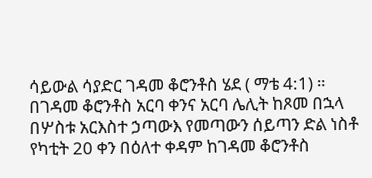ሳይውል ሳያድር ገዳመ ቆሮንቶስ ሄደ ( ማቴ 4:1) ። በገዳመ ቆሮንቶስ አርባ ቀንና አርባ ሌሊት ከጾመ በኋላ በሦስቱ አርእስተ ኃጣውእ የመጣውን ሰይጣን ድል ነስቶ የካቲት 20 ቀን በዕለተ ቀዳም ከገዳመ ቆሮንቶስ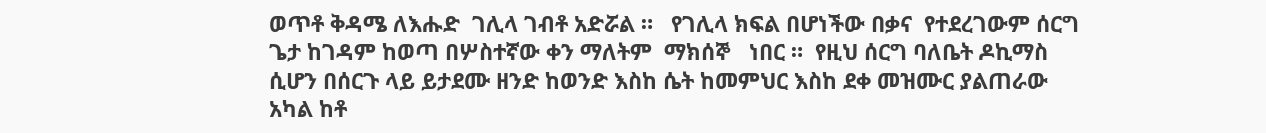ወጥቶ ቅዳሜ ለእሑድ  ገሊላ ገብቶ አድሯል ።   የገሊላ ክፍል በሆነችው በቃና  የተደረገውም ሰርግ ጌታ ከገዳም ከወጣ በሦስተኛው ቀን ማለትም  ማክሰኞ   ነበር ።  የዚህ ሰርግ ባለቤት ዶኪማስ ሲሆን በሰርጉ ላይ ይታደሙ ዘንድ ከወንድ እስከ ሴት ከመምህር እስከ ደቀ መዝሙር ያልጠራው አካል ከቶ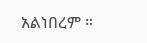አልነበረም ።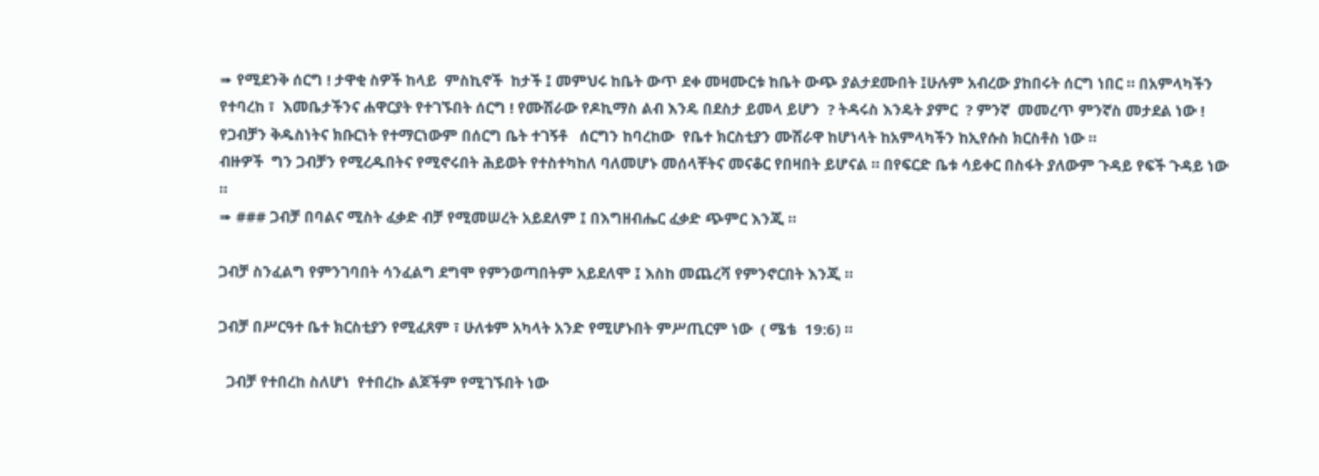➠ የሚደንቅ ሰርግ ! ታዋቂ ስዎች ከላይ  ምስኪኖች  ከታች ፤ መምህሩ ከቤት ውጥ ደቀ መዛሙርቱ ከቤት ውጭ ያልታደሙበት ፤ሁሉም አብረው ያከበሩት ሰርግ ነበር ። በአምላካችን የተባረከ ፣  እመቤታችንና ሐዋርያት የተገኙበት ሰርግ ! የሙሽራው የዶኪማስ ልብ እንዴ በደስታ ይመላ ይሆን  ? ትዳሩስ እንዴት ያምር  ? ምንኛ  መመረጥ ምንኛስ መታደል ነው !
የጋብቻን ቅዱስነትና ክቡርነት የተማርነውም በሰርግ ቤት ተገኝቶ   ሰርግን ከባረከው  የቤተ ክርስቲያን ሙሽራዋ ከሆነላት ከአምላካችን ከኢየሱስ ክርስቶስ ነው ።
ብዙዎች  ግን ጋብቻን የሚረዱበትና የሚኖሩበት ሕይወት የተስተካከለ ባለመሆኑ መሰላቸትና መናቆር የበዛበት ይሆናል ። በየፍርድ ቤቱ ሳይቀር በስፋት ያለውም ጉዳይ የፍች ጉዳይ ነው ።
➠ ### ጋብቻ በባልና ሚስት ፈቃድ ብቻ የሚመሠረት አይደለም ፤ በእግዘብሔር ፈቃድ ጭምር እንጂ ።

ጋብቻ ስንፈልግ የምንገባበት ሳንፈልግ ደግሞ የምንወጣበትም አይደለሞ ፤ እስከ መጨረሻ የምንኖርበት እንጂ ።

ጋብቻ በሥርዓተ ቤተ ክርስቲያን የሚፈጸም ፣ ሁለቱም አካላት አንድ የሚሆኑበት ምሥጢርም ነው  ( ሜቴ  19:6) ።

  ጋብቻ የተበረከ ስለሆነ  የተበረኩ ልጆችም የሚገኙበት ነው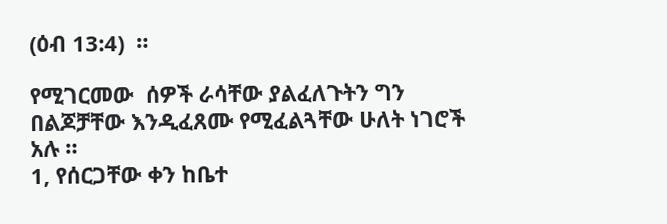(ዕብ 13:4)  ።

የሚገርመው  ሰዎች ራሳቸው ያልፈለጉትን ግን በልጆቻቸው እንዲፈጸሙ የሚፈልጓቸው ሁለት ነገሮች አሉ ።
1, የሰርጋቸው ቀን ከቤተ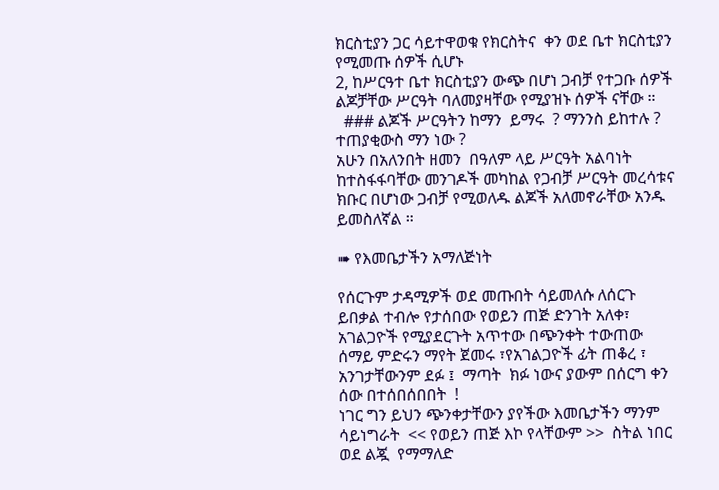ክርስቲያን ጋር ሳይተዋወቁ የክርስትና  ቀን ወደ ቤተ ክርስቲያን የሚመጡ ሰዎች ሲሆኑ
2, ከሥርዓተ ቤተ ክርስቲያን ውጭ በሆነ ጋብቻ የተጋቡ ሰዎች ልጆቻቸው ሥርዓት ባለመያዛቸው የሚያዝኑ ሰዎች ናቸው ።
  ### ልጆች ሥርዓትን ከማን  ይማሩ  ? ማንንስ ይከተሉ ? ተጠያቂውስ ማን ነው ?
አሁን በአለንበት ዘመን  በዓለም ላይ ሥርዓት አልባነት ከተስፋፋባቸው መንገዶች መካከል የጋብቻ ሥርዓት መረሳቱና ክቡር በሆነው ጋብቻ የሚወለዱ ልጆች አለመኖራቸው አንዱ ይመስለኛል ።

➠ የእመቤታችን አማለጅነት

የሰርጉም ታዳሚዎች ወደ መጡበት ሳይመለሱ ለሰርጉ ይበቃል ተብሎ የታሰበው የወይን ጠጅ ድንገት አለቀ፣ አገልጋዮች የሚያደርጉት አጥተው በጭንቀት ተውጠው ሰማይ ምድሩን ማየት ጀመሩ ፣የአገልጋዮች ፊት ጠቆረ ፣ አንገታቸውንም ደፉ ፤  ማጣት  ክፉ ነውና ያውም በሰርግ ቀን ሰው በተሰበሰበበት  !
ነገር ግን ይህን ጭንቀታቸውን ያየችው እመቤታችን ማንም ሳይነግራት  << የወይን ጠጅ እኮ የላቸውም >>  ስትል ነበር  ወደ ልጇ  የማማለድ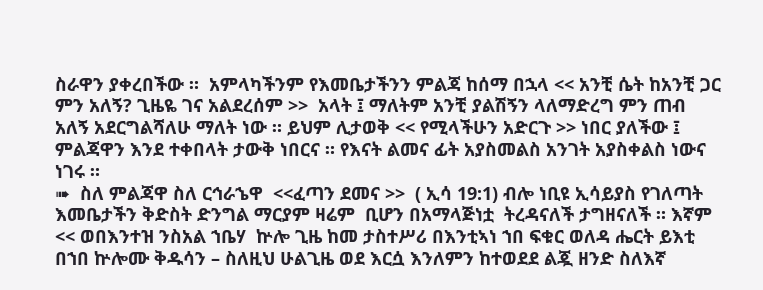ስራዋን ያቀረበችው ።  አምላካችንም የእመቤታችንን ምልጃ ከሰማ በኋላ << አንቺ ሴት ከአንቺ ጋር ምን አለኝ? ጊዜዬ ገና አልደረሰም >>  አላት ፤ ማለትም አንቺ ያልሽኝን ላለማድረግ ምን ጠብ  አለኝ አደርግልሻለሁ ማለት ነው ። ይህም ሊታወቅ << የሚላችሁን አድርጉ >> ነበር ያለችው ፤ ምልጃዋን እንደ ተቀበላት ታውቅ ነበርና ። የእናት ልመና ፊት አያስመልስ አንገት አያስቀልስ ነውና ነገሩ ።
➠  ስለ ምልጃዋ ስለ ርኅራኄዋ  <<ፈጣን ደመና >>  ( ኢሳ 19:1) ብሎ ነቢዩ ኢሳይያስ የገለጣት እመቤታችን ቅድስት ድንግል ማርያም ዛሬም  ቢሆን በአማላጅነቷ  ትረዳናለች ታግዘናለች ። እኛም  << ወበእንተዝ ንስአል ኀቤሃ  ኵሎ ጊዜ ከመ ታስተሥሪ በእንቲኣነ ኀበ ፍቁር ወለዳ ሔርት ይእቲ በኀበ ኵሎሙ ቅዱሳን – ስለዚህ ሁልጊዜ ወደ እርሷ እንለምን ከተወደደ ልጇ ዘንድ ስለእኛ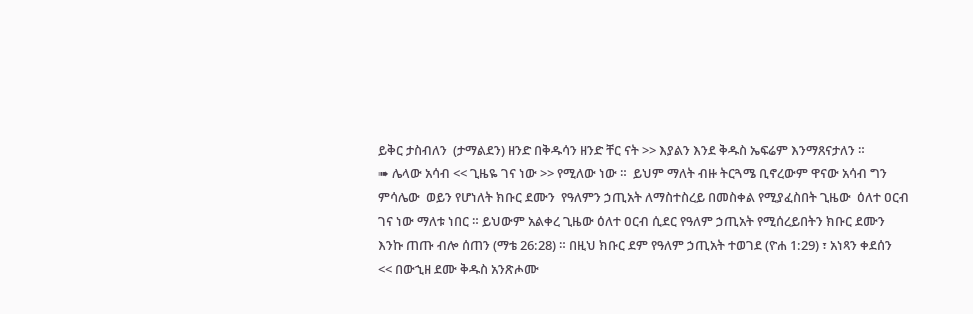ይቅር ታስብለን  (ታማልደን) ዘንድ በቅዱሳን ዘንድ ቸር ናት >> እያልን እንደ ቅዱስ ኤፍሬም እንማጸናታለን ።
➠ ሌላው አሳብ << ጊዜዬ ገና ነው >> የሚለው ነው ።  ይህም ማለት ብዙ ትርጓሜ ቢኖረውም ዋናው አሳብ ግን ምሳሌው  ወይን የሆነለት ክቡር ደሙን  የዓለምን ኃጢአት ለማስተስረይ በመስቀል የሚያፈስበት ጊዜው  ዕለተ ዐርብ ገና ነው ማለቱ ነበር ። ይህውም አልቀረ ጊዜው ዕለተ ዐርብ ሲደር የዓለም ኃጢአት የሚሰረይበትን ክቡር ደሙን እንኩ ጠጡ ብሎ ሰጠን (ማቴ 26:28) ። በዚህ ክቡር ደም የዓለም ኃጢአት ተወገደ (ዮሐ 1:29) ፣ አነጻን ቀደሰን  << በውኂዘ ደሙ ቅዱስ አንጽሖሙ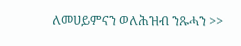ለመሀይምናን ወለሕዝብ ንጹሓን >>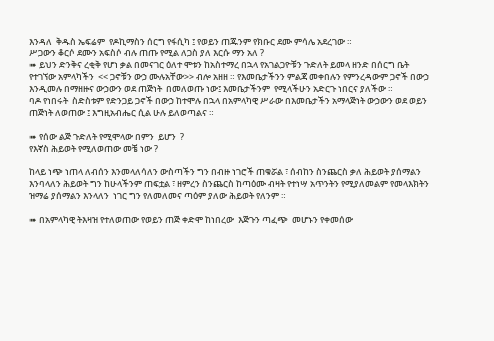እንዳለ  ቅዱስ ኤፍሬም  የዶኪማስን ሰርግ የፋሲካ ፤ የወይን ጠጁንም የክቡር ደሙ ምሳሌ አደረገው ።
ሥጋውን ቆርሶ ደሙን አፍስሶ ብሉ ጠጡ የሚል ለጋስ ያለ እርሱ ማን አለ ?
➠ ይህን ድንቅና ረቂቅ የሆነ ቃል በመናገር ዕለተ ሞቱን ከአስተማረ በኋላ የአገልጋዮቹን ጉድለት ይመላ ዘንድ በሰርግ ቤት የተገኘው አምላካችን  << ጋኖቹን ውኃ ሙሉአቸው>> ብሎ አዘዘ ። የእመቤታችንን ምልጃ መቀበሉን የምንረዳውም ጋኖች በውኃ እንዲመሉ በማዘዙና ውኃውን ወደ ጠጅነት  በመለወጡ ነው፤ እመቤታችንም  የሚላችሁን አድርጉ ነበርና ያለችው ።
ባዶ የነበሩት  ስድስቱም የድንጋይ ጋኖች በውኃ ከተሞሉ በኋላ በአምላካዊ ሥራው በእመቤታችን አማላጅነት ውኃውን ወደ ወይን ጠጅነት ለወጠው ፤ እግዚአብሔር ሲል ሁሉ ይለወጣልና ።

➠ የሰው ልጅ ጉድለት የሚሞላው በምን  ይሆን  ?
የእኛስ ሕይወት የሚለወጠው መቼ ነው ?

ከላይ ነጭ ነጠላ ለብሰን እንመላለሳለን ውስጣችን ግን በብዙ ነገሮች ጠቁሯል ፣ ሰብከን ስንጨርስ ቃለ ሕይወት ያሰማልን እንባላለን ሕይወት ግን ከሁላችንም ጠፍቷል ፣ ዘምረን ስንጨርስ ከጣዕሙ ብዛት የተነሣ አጥንትን የሚያለመልም የመላእክትን ዝማሬ ያሰማልን እንላለን  ነገር ግን የለመለመና ጣዕም ያለው ሕይወት የለንም ።

➠ በአምላካዊ ትእዛዝ የተለወጠው የወይን ጠጅ ቀድሞ ከነበረው  እጅጉን ጣፈጭ  መሆኑን የቀመሰው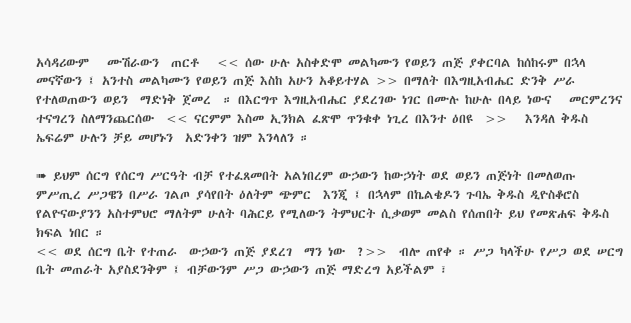አሳዳሪውም   ሙሽራውን  ጠርቶ   << ሰው ሁሉ አስቀድሞ መልካሙን የወይን ጠጅ ያቀርባል ከሰከሩም በኋላ መናኛውን ፤ አንተስ መልካሙን የወይን ጠጅ እስከ አሁን አቆይተሃል >> በማለት በእግዚአብሔር ድንቅ ሥራ የተለወጠውን ወይን  ማድነቅ ጀመረ  ። በእርግጥ እግዚአብሔር ያደረገው ነገር በሙሉ ከሁሉ በላይ ነውና   መርምረንና ተናግረን ስለማንጨርሰው  << ናርምም እስመ ኢንክል ፈጽሞ ጥንቁቀ ነጊረ በእንተ ዕበዩ  >>   እንዳለ ቅዱስ ኤፍሬም ሁሉን ቻይ መሆኑን  አድንቀን ዝም እንላለን ።

➠ ይህም ሰርግ የሰርግ ሥርዓት ብቻ የተፈጸመበት አልነበረም ውኃውን ከውኃነት ወደ ወይን ጠጅነት በመለወጡ ምሥጢረ ሥጋዌን በሥራ ገልጦ ያሳየበት ዕለትም ጭምር  እንጂ ፤ በኋላም በኬልቄዶን ጉባኤ ቅዱስ ዲዮስቆሮስ  የልዮናውያንን አስተምህሮ ማለትም ሁለት ባሕርይ የሚለውን ትምህርት ሲቃወም መልስ የሰጠበት ይህ የመጽሐፍ ቅዱስ ክፍል ነበር ።
<< ወደ ሰርግ ቤት የተጠራ  ውኃውን ጠጅ ያደረገ  ማን ነው  ?>>  ብሎ ጠየቀ ። ሥጋ ካላችሁ የሥጋ ወደ ሠርግ ቤት መጠራት አያስደንቅም ፤ ብቻውንም ሥጋ ውኃውን ጠጅ ማድረግ አይችልም ፣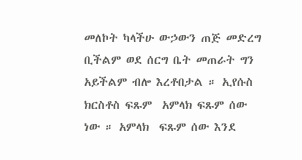መለኮት ካላችሁ ውኃውን ጠጅ መድረግ ቢችልም ወደ ሰርግ ቤት መጠራት ግን አይችልም ብሎ እረቶበታል ። ኢየሱስ ክርስቶስ ፍጹም  አምላክ ፍጹም ሰው ነው ። አምላክ  ፍጹም ሰው እንደ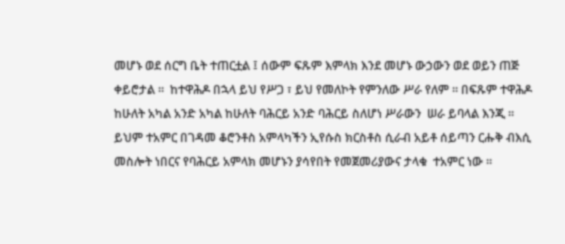መሆኑ ወደ ሰርግ ቤት ተጠርቷል ፤ ሰውም ፍጹም እምላክ እንደ መሆኑ ውኃውን ወደ ወይን ጠጅ ቀይሮታል ።  ከተዋሕዶ በኋላ ይህ የሥጋ ፣ ይህ የመለኮት የምንለው ሥራ የለም ። በፍጹም ተዋሕዶ ከሁለት አካል አንድ አካል ከሁለት ባሕርይ አንድ ባሕርይ ስለሆነ ሥራውን  ሠራ ይባላል እንጂ ።
ይህም ተአምር በገዳመ ቆሮንቶስ አምላካችን ኢየሱስ ክርስቶስ ሲራብ አይቶ ሰይጣን ርሑቅ ብእሲ መስሎት ነበርና የባሕርይ አምላክ መሆኑን ያሳየበት የመጀመሪያውና ታላቁ  ተአምር ነው ።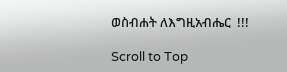ወስብሐት ለእግዚአብሔር  !!!

Scroll to Top